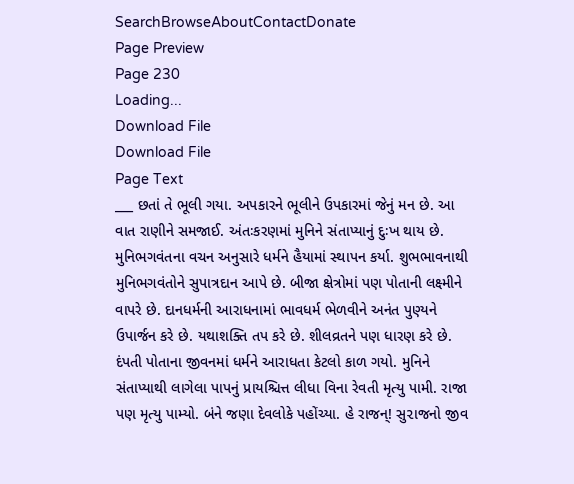SearchBrowseAboutContactDonate
Page Preview
Page 230
Loading...
Download File
Download File
Page Text
___ છતાં તે ભૂલી ગયા. અપકારને ભૂલીને ઉપકારમાં જેનું મન છે. આ વાત રાણીને સમજાઈ. અંતઃકરણમાં મુનિને સંતાપ્યાનું દુઃખ થાય છે. મુનિભગવંતના વચન અનુસારે ધર્મને હૈયામાં સ્થાપન કર્યા. શુભભાવનાથી મુનિભગવંતોને સુપાત્રદાન આપે છે. બીજા ક્ષેત્રોમાં પણ પોતાની લક્ષ્મીને વાપરે છે. દાનધર્મની આરાધનામાં ભાવધર્મ ભેળવીને અનંત પુણ્યને ઉપાર્જન કરે છે. યથાશક્તિ તપ કરે છે. શીલવ્રતને પણ ધારણ કરે છે. દંપતી પોતાના જીવનમાં ધર્મને આરાધતા કેટલો કાળ ગયો. મુનિને સંતાપ્યાથી લાગેલા પાપનું પ્રાયશ્ચિત્ત લીધા વિના રેવતી મૃત્યુ પામી. રાજા પણ મૃત્યુ પામ્યો. બંને જણા દેવલોકે પહોંચ્યા. હે રાજન્! સુ૨ાજનો જીવ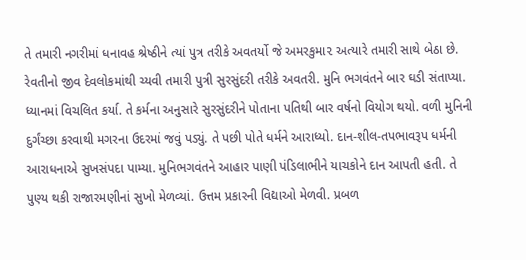તે તમારી નગરીમાં ધનાવહ શ્રેષ્ઠીને ત્યાં પુત્ર તરીકે અવતર્યો જે અમરકુમા૨ અત્યારે તમારી સાથે બેઠા છે. રેવતીનો જીવ દેવલોકમાંથી ચ્યવી તમારી પુત્રી સુરસુંદરી તરીકે અવતરી. મુનિ ભગવંતને બાર ઘડી સંતાપ્યા. ધ્યાનમાં વિચલિત કર્યા. તે કર્મના અનુસારે સુરસુંદરીને પોતાના પતિથી બાર વર્ષનો વિયોગ થયો. વળી મુનિની દુર્ગંચ્છા કરવાથી મગરના ઉદરમાં જવું પડ્યું. તે પછી પોતે ધર્મને આરાધ્યો. દાન-શીલ-તપભાવરૂપ ધર્મની આરાધનાએ સુખસંપદા પામ્યા. મુનિભગવંતને આહાર પાણી પંડિલાભીને યાચકોને દાન આપતી હતી. તે પુણ્ય થકી રાજારમણીનાં સુખો મેળવ્યાં. ઉત્તમ પ્રકારની વિદ્યાઓ મેળવી. પ્રબળ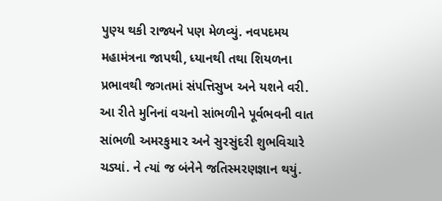પુણ્ય થકી રાજ્યને પણ મેળવ્યું. નવપદમય મહામંત્રના જાપથી, ધ્યાનથી તથા શિયળના પ્રભાવથી જગતમાં સંપત્તિસુખ અને યશને વરી. આ રીતે મુનિનાં વચનો સાંભળીને પૂર્વભવની વાત સાંભળી અમરકુમા૨ અને સુરસુંદરી શુભવિચારે ચડ્યાં. ને ત્યાં જ બંનેને જતિસ્મરણજ્ઞાન થયું.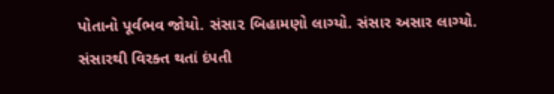પોતાનો પૂર્વભવ જોયો. સંસા૨ બિહામણો લાગ્યો. સંસાર અસાર લાગ્યો. સંસારથી વિરક્ત થતાં દંપતી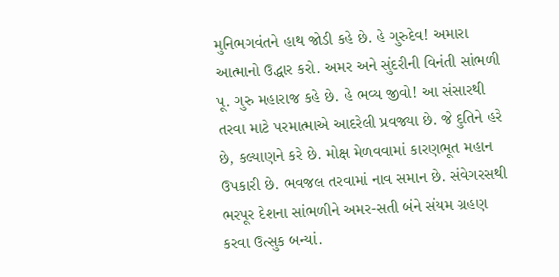મુનિભગવંતને હાથ જોડી કહે છે. હે ગુરુદેવ! અમારા આત્માનો ઉદ્ધાર કરો. અમર અને સુંદરીની વિનંતી સાંભળી પૂ. ગુરુ મહારાજ કહે છે. હે ભવ્ય જીવો! આ સંસારથી તરવા માટે પરમાત્માએ આદરેલી પ્રવજ્યા છે. જે દુતિને હરે છે, કલ્યાણને કરે છે. મોક્ષ મેળવવામાં કારણભૂત મહાન ઉપકારી છે. ભવજલ તરવામાં નાવ સમાન છે. સંવેગરસથી ભરપૂર દેશના સાંભળીને અમર-સતી બંને સંયમ ગ્રહણ કરવા ઉત્સુક બન્યાં.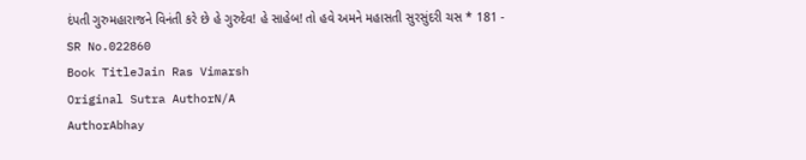દંપતી ગુરુમહારાજને વિનંતી કરે છે હે ગુરુદેવ! હે સાહેબ! તો હવે અમને મહાસતી સુરસુંદરી ચસ * 181 -
SR No.022860
Book TitleJain Ras Vimarsh
Original Sutra AuthorN/A
AuthorAbhay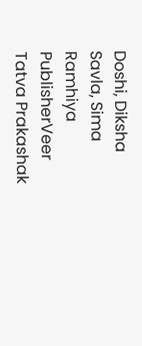Doshi, Diksha Savla, Sima Ramhiya
PublisherVeer Tatva Prakashak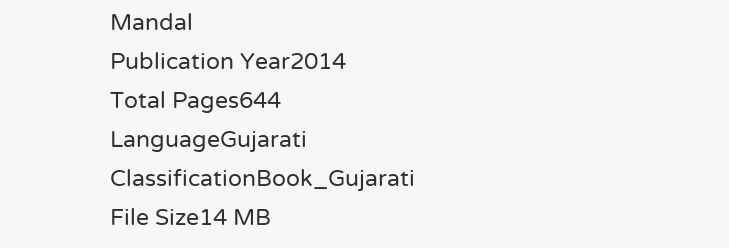Mandal
Publication Year2014
Total Pages644
LanguageGujarati
ClassificationBook_Gujarati
File Size14 MB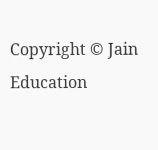Copyright © Jain Education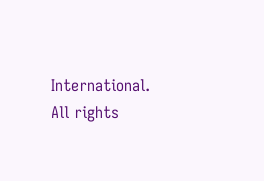International. All rights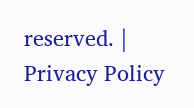reserved. | Privacy Policy